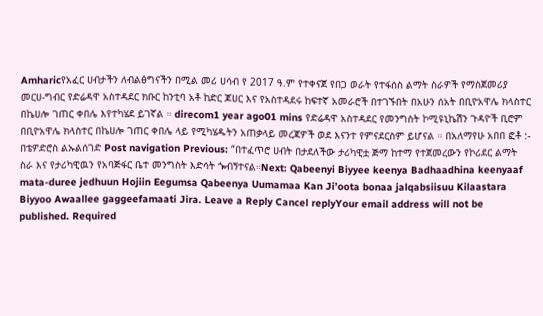Amharicየአፈር ሀብታችን ለብልፅግናችን በሚል መሪ ሀሳብ የ 2017 ዓ.ም የተቀናጀ የበጋ ወራት የተፋሰስ ልማት ስራዎች የማስጀመሪያ መርሀ-ግብር የድሬዳዋ አስተዳደር ክቡር ከንቲባ አቶ ከድር ጆሀር እና የአስተዳደሩ ከፍተኛ አመራሮች በተገኙበት በአሁን ሰአት በቢዮአዋሌ ክላስተር በኬሀሎ ገጠር ቀበሌ እየተካሄደ ይገኛል ። direcom1 year ago01 mins የድሬዳዋ አስተዳደር የመንግስት ኮሚዩኒኬሽን ጉዳዮች ቢሮም በቢዮአዋሌ ክላስተር በኬሀሎ ገጠር ቀበሌ ላይ የሚካሄዱትን አጠቃላይ መረጃዎች ወደ እናንተ የምናደርስም ይሆናል ። በአለማየሁ አበበ ፎቶ :- በቴዎድሮስ ልኡልሰገድ Post navigation Previous: “በተፈጥሮ ሀብት በታደለችው ታሪካዊቷ ጅማ ከተማ የተጀመረውን የኮሪደር ልማት ስራ እና የታሪካዊዉን የአባጅፋር ቤተ መንግስት እድሳት ጐብኝተናል።Next: Qabeenyi Biyyee keenya Badhaadhina keenyaaf mata-duree jedhuun Hojiin Eegumsa Qabeenya Uumamaa Kan Ji’oota bonaa jalqabsiisuu Kilaastara Biyyoo Awaallee gaggeefamaati Jira. Leave a Reply Cancel replyYour email address will not be published. Required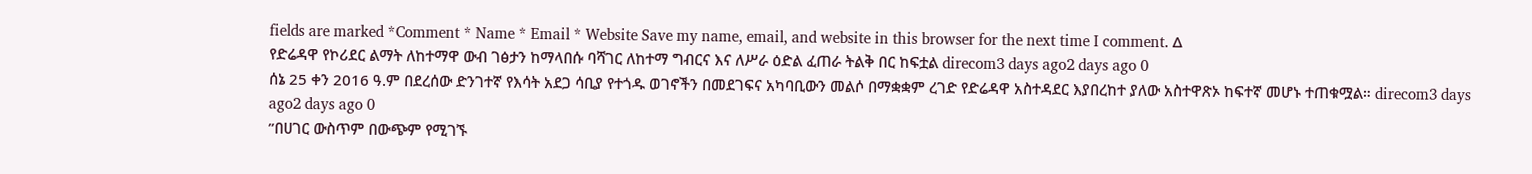fields are marked *Comment * Name * Email * Website Save my name, email, and website in this browser for the next time I comment. Δ
የድሬዳዋ የኮሪደር ልማት ለከተማዋ ውብ ገፅታን ከማላበሱ ባሻገር ለከተማ ግብርና እና ለሥራ ዕድል ፈጠራ ትልቅ በር ከፍቷል direcom3 days ago2 days ago 0
ሰኔ 25 ቀን 2016 ዓ.ም በደረሰው ድንገተኛ የእሳት አደጋ ሳቢያ የተጎዱ ወገኖችን በመደገፍና አካባቢውን መልሶ በማቋቋም ረገድ የድሬዳዋ አስተዳደር እያበረከተ ያለው አስተዋጽኦ ከፍተኛ መሆኑ ተጠቁሟል። direcom3 days ago2 days ago 0
”በሀገር ውስጥም በውጭም የሚገኙ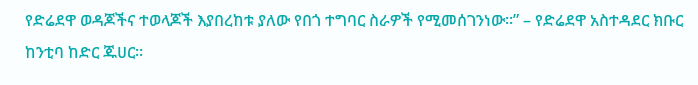የድሬደዋ ወዳጆችና ተወላጆች እያበረከቱ ያለው የበጎ ተግባር ስራዎች የሚመሰገንነው።” – የድሬደዋ አስተዳደር ክቡር ከንቲባ ከድር ጁሀር።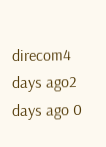direcom4 days ago2 days ago 0